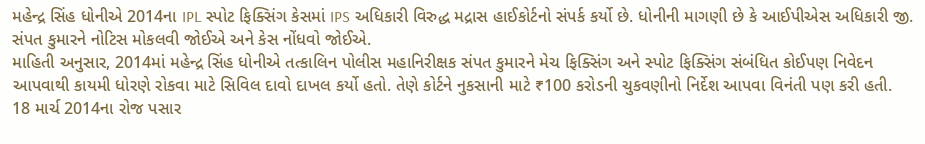મહેન્દ્ર સિંહ ધોનીએ 2014ના IPL સ્પોટ ફિક્સિંગ કેસમાં IPS અધિકારી વિરુદ્ધ મદ્રાસ હાઈકોર્ટનો સંપર્ક કર્યો છે. ધોનીની માગણી છે કે આઈપીએસ અધિકારી જી. સંપત કુમારને નોટિસ મોકલવી જોઈએ અને કેસ નોંધવો જોઈએ.
માહિતી અનુસાર, 2014માં મહેન્દ્ર સિંહ ધોનીએ તત્કાલિન પોલીસ મહાનિરીક્ષક સંપત કુમારને મેચ ફિક્સિંગ અને સ્પોટ ફિક્સિંગ સંબંધિત કોઈપણ નિવેદન આપવાથી કાયમી ધોરણે રોકવા માટે સિવિલ દાવો દાખલ કર્યો હતો. તેણે કોર્ટને નુકસાની માટે ₹100 કરોડની ચુકવણીનો નિર્દેશ આપવા વિનંતી પણ કરી હતી.
18 માર્ચ 2014ના રોજ પસાર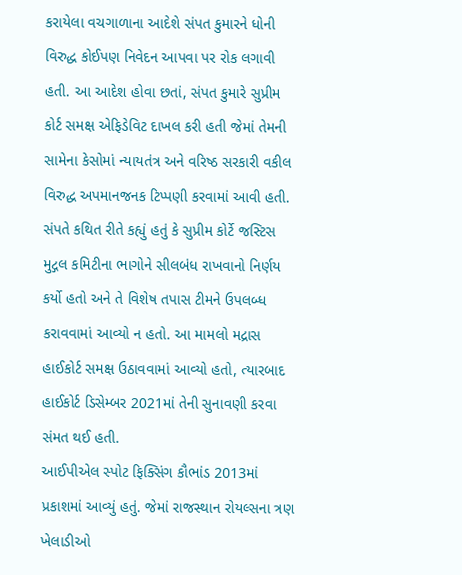કરાયેલા વચગાળાના આદેશે સંપત કુમારને ધોની વિરુદ્ધ કોઈપણ નિવેદન આપવા પર રોક લગાવી હતી. આ આદેશ હોવા છતાં, સંપત કુમારે સુપ્રીમ કોર્ટ સમક્ષ એફિડેવિટ દાખલ કરી હતી જેમાં તેમની સામેના કેસોમાં ન્યાયતંત્ર અને વરિષ્ઠ સરકારી વકીલ વિરુદ્ધ અપમાનજનક ટિપ્પણી કરવામાં આવી હતી. સંપતે કથિત રીતે કહ્યું હતું કે સુપ્રીમ કોર્ટે જસ્ટિસ મુદ્ગલ કમિટીના ભાગોને સીલબંધ રાખવાનો નિર્ણય કર્યો હતો અને તે વિશેષ તપાસ ટીમને ઉપલબ્ધ કરાવવામાં આવ્યો ન હતો. આ મામલો મદ્રાસ હાઈકોર્ટ સમક્ષ ઉઠાવવામાં આવ્યો હતો, ત્યારબાદ હાઈકોર્ટ ડિસેમ્બર 2021માં તેની સુનાવણી કરવા સંમત થઈ હતી.
આઈપીએલ સ્પોટ ફિક્સિંગ કૌભાંડ 2013માં પ્રકાશમાં આવ્યું હતું. જેમાં રાજસ્થાન રોયલ્સના ત્રણ ખેલાડીઓ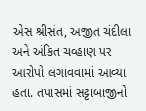એસ શ્રીસંત, અજીત ચંદીલા અને અંકિત ચવ્હાણ પર આરોપો લગાવવામાં આવ્યા હતા. તપાસમાં સટ્ટાબાજીનો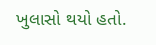ખુલાસો થયો હતો.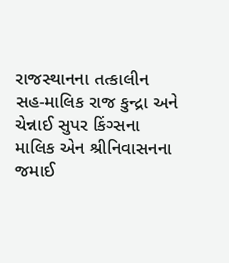રાજસ્થાનના તત્કાલીન સહ-માલિક રાજ કુન્દ્રા અને ચેન્નાઈ સુપર કિંગ્સના માલિક એન શ્રીનિવાસનના જમાઈ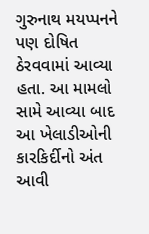ગુરુનાથ મયપ્પનને પણ દોષિત ઠેરવવામાં આવ્યા હતા. આ મામલો સામે આવ્યા બાદ આ ખેલાડીઓની કારકિર્દીનો અંત આવી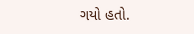ગયો હતો.